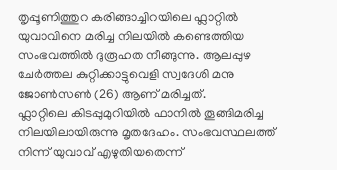തൃപ്പൂണിത്തുറ കരിങ്ങാച്ചിറയിലെ ഫ്ലാറ്റിൽ യുവാവിനെ മരിച്ച നിലയിൽ കണ്ടെത്തിയ സംഭവത്തിൽ ദുരൂഹത നീങ്ങുന്നു. ആലപ്പുഴ ചേർത്തല കുറ്റിക്കാട്ടുവെളി സ്വദേശി മനു ജോൺസൺ (26) ആണ് മരിച്ചത്.
ഫ്ലാറ്റിലെ കിടപ്പുമുറിയിൽ ഫാനിൽ തൂങ്ങിമരിച്ച നിലയിലായിരുന്നു മൃതദേഹം. സംഭവസ്ഥലത്ത് നിന്ന് യുവാവ് എഴുതിയതെന്ന്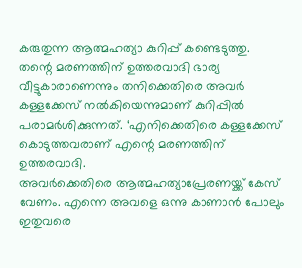കരുതുന്ന ആത്മഹത്യാ കുറിപ്പ് കണ്ടെടുത്തു.
തന്റെ മരണത്തിന് ഉത്തരവാദി ഭാര്യ വീട്ടുകാരാണെന്നും തനിക്കെതിരെ അവർ കള്ളക്കേസ് നൽകിയെന്നുമാണ് കുറിപ്പിൽ പരാമർശിക്കുന്നത്. ‘എനിക്കെതിരെ കള്ളക്കേസ് കൊടുത്തവരാണ് എന്റെ മരണത്തിന് ഉത്തരവാദി.
അവർക്കെതിരെ ആത്മഹത്യാപ്രേരണയ്ക്ക് കേസ് വേണം. എന്നെ അവളെ ഒന്നു കാണാൻ പോലും ഇതുവരെ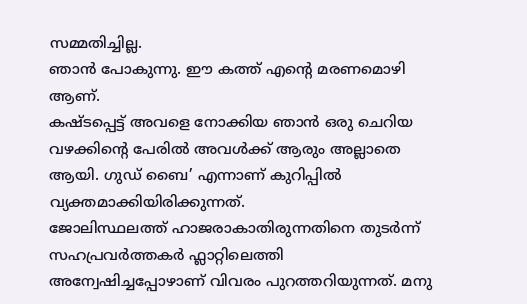സമ്മതിച്ചില്ല.
ഞാൻ പോകുന്നു. ഈ കത്ത് എന്റെ മരണമൊഴി ആണ്.
കഷ്ടപ്പെട്ട് അവളെ നോക്കിയ ഞാൻ ഒരു ചെറിയ വഴക്കിന്റെ പേരിൽ അവൾക്ക് ആരും അല്ലാതെ ആയി. ഗുഡ് ബൈ’ എന്നാണ് കുറിപ്പിൽ വ്യക്തമാക്കിയിരിക്കുന്നത്.
ജോലിസ്ഥലത്ത് ഹാജരാകാതിരുന്നതിനെ തുടർന്ന് സഹപ്രവർത്തകർ ഫ്ലാറ്റിലെത്തി അന്വേഷിച്ചപ്പോഴാണ് വിവരം പുറത്തറിയുന്നത്. മനു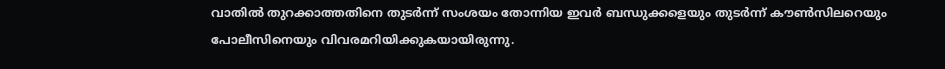വാതിൽ തുറക്കാത്തതിനെ തുടർന്ന് സംശയം തോന്നിയ ഇവർ ബന്ധുക്കളെയും തുടർന്ന് കൗൺസിലറെയും പോലീസിനെയും വിവരമറിയിക്കുകയായിരുന്നു.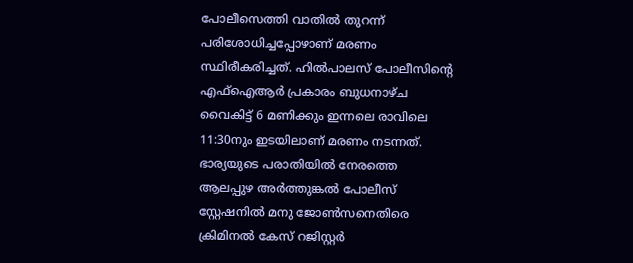പോലീസെത്തി വാതിൽ തുറന്ന് പരിശോധിച്ചപ്പോഴാണ് മരണം സ്ഥിരീകരിച്ചത്. ഹിൽപാലസ് പോലീസിന്റെ എഫ്ഐആർ പ്രകാരം ബുധനാഴ്ച വൈകിട്ട് 6 മണിക്കും ഇന്നലെ രാവിലെ 11:30നും ഇടയിലാണ് മരണം നടന്നത്.
ഭാര്യയുടെ പരാതിയിൽ നേരത്തെ ആലപ്പുഴ അർത്തുങ്കൽ പോലീസ് സ്റ്റേഷനിൽ മനു ജോൺസനെതിരെ ക്രിമിനൽ കേസ് റജിസ്റ്റർ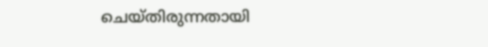ചെയ്തിരുന്നതായി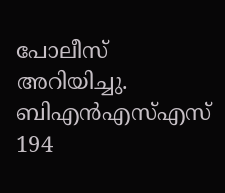പോലീസ് അറിയിച്ചു. ബിഎൻഎസ്എസ് 194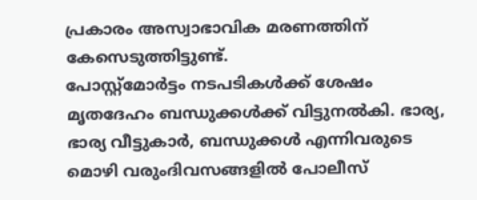പ്രകാരം അസ്വാഭാവിക മരണത്തിന് കേസെടുത്തിട്ടുണ്ട്.
പോസ്റ്റ്മോർട്ടം നടപടികൾക്ക് ശേഷം മൃതദേഹം ബന്ധുക്കൾക്ക് വിട്ടുനൽകി. ഭാര്യ, ഭാര്യ വീട്ടുകാർ, ബന്ധുക്കൾ എന്നിവരുടെ മൊഴി വരുംദിവസങ്ങളിൽ പോലീസ്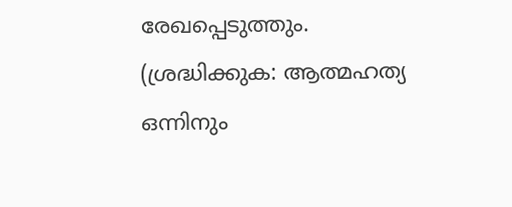രേഖപ്പെടുത്തും.
(ശ്രദ്ധിക്കുക: ആത്മഹത്യ ഒന്നിനും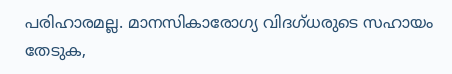പരിഹാരമല്ല. മാനസികാരോഗ്യ വിദഗ്ധരുടെ സഹായം തേടുക,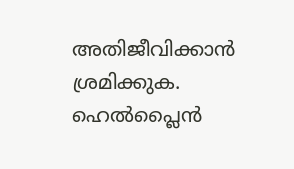അതിജീവിക്കാൻ ശ്രമിക്കുക.
ഹെൽപ്ലൈൻ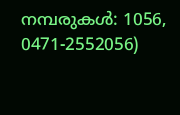നമ്പരുകൾ: 1056, 0471-2552056)